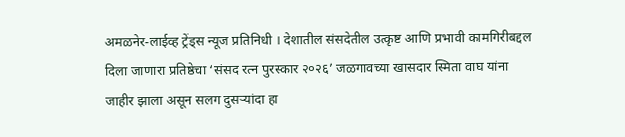अमळनेर-लाईव्ह ट्रेंड्स न्यूज प्रतिनिधी । देशातील संसदेतील उत्कृष्ट आणि प्रभावी कामगिरीबद्दल दिला जाणारा प्रतिष्ठेचा ‘संसद रत्न पुरस्कार २०२६’ जळगावच्या खासदार स्मिता वाघ यांना जाहीर झाला असून सलग दुसऱ्यांदा हा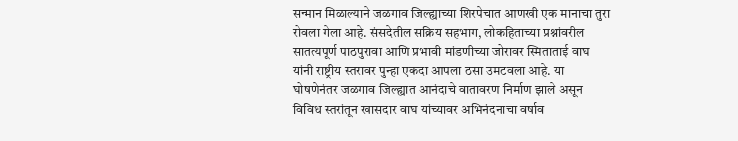सन्मान मिळाल्याने जळगाव जिल्ह्याच्या शिरपेचात आणखी एक मानाचा तुरा रोवला गेला आहे. संसदेतील सक्रिय सहभाग, लोकहिताच्या प्रश्नांवरील सातत्यपूर्ण पाठपुरावा आणि प्रभावी मांडणीच्या जोरावर स्मिताताई वाघ यांनी राष्ट्रीय स्तरावर पुन्हा एकदा आपला ठसा उमटवला आहे. या घोषणेनंतर जळगाव जिल्ह्यात आनंदाचे वातावरण निर्माण झाले असून विविध स्तरांतून खासदार वाघ यांच्यावर अभिनंदनाचा वर्षाव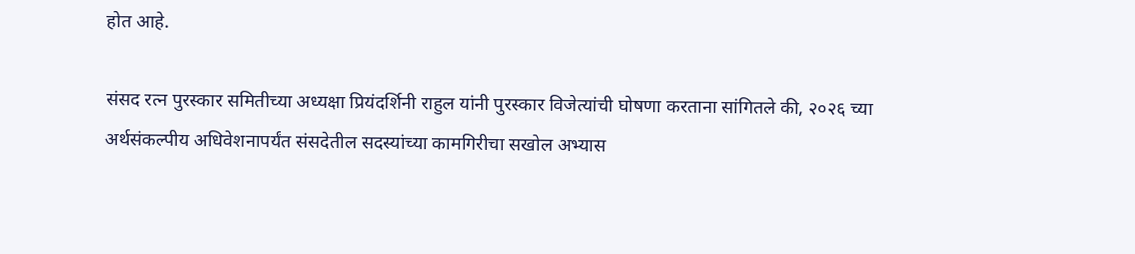होत आहे.

संसद रत्न पुरस्कार समितीच्या अध्यक्षा प्रियंदर्शिनी राहुल यांनी पुरस्कार विजेत्यांची घोषणा करताना सांगितले की, २०२६ च्या अर्थसंकल्पीय अधिवेशनापर्यंत संसदेतील सदस्यांच्या कामगिरीचा सखोल अभ्यास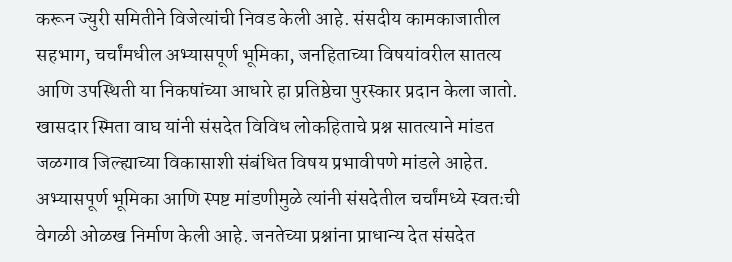करून ज्युरी समितीने विजेत्यांची निवड केली आहे. संसदीय कामकाजातील सहभाग, चर्चांमधील अभ्यासपूर्ण भूमिका, जनहिताच्या विषयांवरील सातत्य आणि उपस्थिती या निकषांच्या आधारे हा प्रतिष्ठेचा पुरस्कार प्रदान केला जातो.
खासदार स्मिता वाघ यांनी संसदेत विविध लोकहिताचे प्रश्न सातत्याने मांडत जळगाव जिल्ह्याच्या विकासाशी संबंधित विषय प्रभावीपणे मांडले आहेत. अभ्यासपूर्ण भूमिका आणि स्पष्ट मांडणीमुळे त्यांनी संसदेतील चर्चांमध्ये स्वतःची वेगळी ओळख निर्माण केली आहे. जनतेच्या प्रश्नांना प्राधान्य देत संसदेत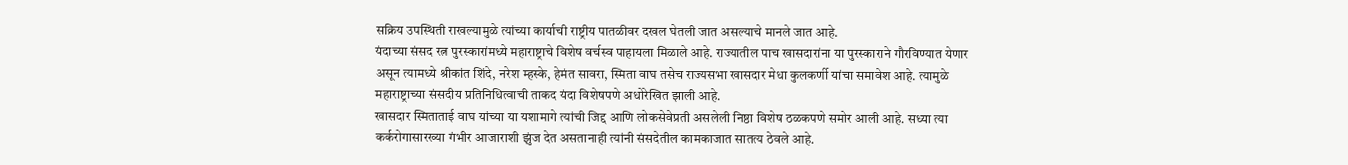सक्रिय उपस्थिती राखल्यामुळे त्यांच्या कार्याची राष्ट्रीय पातळीवर दखल घेतली जात असल्याचे मानले जात आहे.
यंदाच्या संसद रत्न पुरस्कारांमध्ये महाराष्ट्राचे विशेष वर्चस्व पाहायला मिळाले आहे. राज्यातील पाच खासदारांना या पुरस्काराने गौरविण्यात येणार असून त्यामध्ये श्रीकांत शिंदे, नरेश म्हस्के, हेमंत सावरा, स्मिता वाघ तसेच राज्यसभा खासदार मेधा कुलकर्णी यांचा समावेश आहे. त्यामुळे महाराष्ट्राच्या संसदीय प्रतिनिधित्वाची ताकद यंदा विशेषपणे अधोरेखित झाली आहे.
खासदार स्मिताताई वाघ यांच्या या यशामागे त्यांची जिद्द आणि लोकसेवेप्रती असलेली निष्ठा विशेष ठळकपणे समोर आली आहे. सध्या त्या कर्करोगासारख्या गंभीर आजाराशी झुंज देत असतानाही त्यांनी संसदेतील कामकाजात सातत्य ठेवले आहे.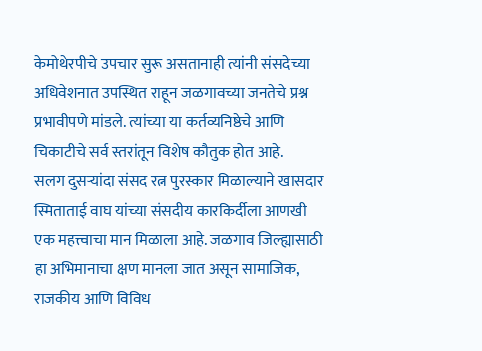केमोथेरपीचे उपचार सुरू असतानाही त्यांनी संसदेच्या अधिवेशनात उपस्थित राहून जळगावच्या जनतेचे प्रश्न प्रभावीपणे मांडले. त्यांच्या या कर्तव्यनिष्ठेचे आणि चिकाटीचे सर्व स्तरांतून विशेष कौतुक होत आहे.
सलग दुसऱ्यांदा संसद रत्न पुरस्कार मिळाल्याने खासदार स्मिताताई वाघ यांच्या संसदीय कारकिर्दीला आणखी एक महत्त्वाचा मान मिळाला आहे. जळगाव जिल्ह्यासाठी हा अभिमानाचा क्षण मानला जात असून सामाजिक, राजकीय आणि विविध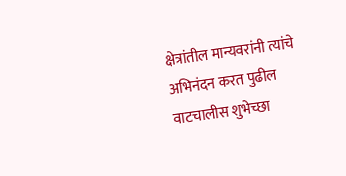क्षेत्रांतील मान्यवरांनी त्यांचे अभिनंदन करत पुढील वाटचालीस शुभेच्छा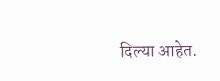दिल्या आहेत.